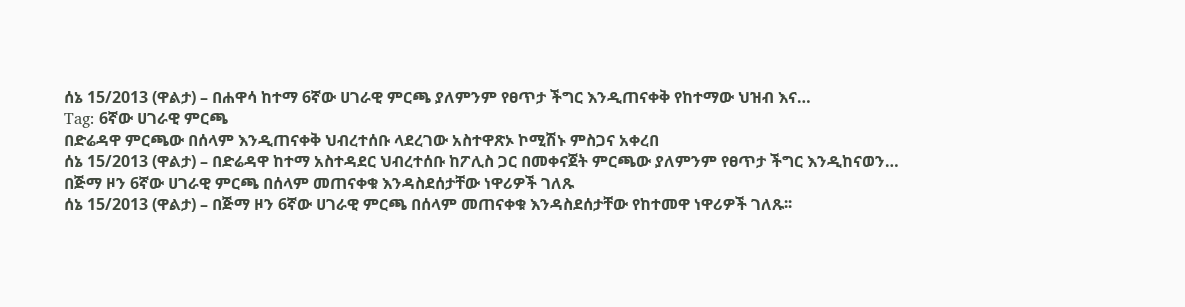ሰኔ 15/2013 (ዋልታ) – በሐዋሳ ከተማ 6ኛው ሀገራዊ ምርጫ ያለምንም የፀጥታ ችግር እንዲጠናቀቅ የከተማው ህዝብ እና…
Tag: 6ኛው ሀገራዊ ምርጫ
በድሬዳዋ ምርጫው በሰላም እንዲጠናቀቅ ህብረተሰቡ ላደረገው አስተዋጽኦ ኮሚሽኑ ምስጋና አቀረበ
ሰኔ 15/2013 (ዋልታ) – በድሬዳዋ ከተማ አስተዳደር ህብረተሰቡ ከፖሊስ ጋር በመቀናጀት ምርጫው ያለምንም የፀጥታ ችግር እንዲከናወን…
በጅማ ዞን 6ኛው ሀገራዊ ምርጫ በሰላም መጠናቀቁ እንዳስደሰታቸው ነዋሪዎች ገለጹ
ሰኔ 15/2013 (ዋልታ) – በጅማ ዞን 6ኛው ሀገራዊ ምርጫ በሰላም መጠናቀቁ እንዳስደሰታቸው የከተመዋ ነዋሪዎች ገለጹ፡፡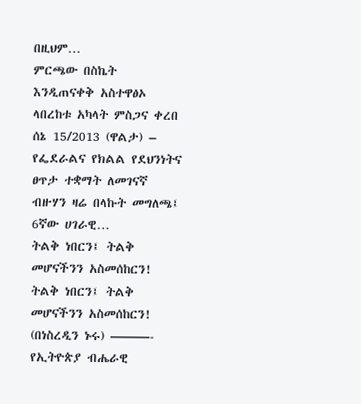በዚህም…
ምርጫው በስኬት እንዲጠናቀቅ አስተዋፅኦ ላበረከቱ አካላት ምስጋና ቀረበ
ሰኔ 15/2013 (ዋልታ) – የፌደራልና የክልል የደህንነትና ፀጥታ ተቋማት ለመገናኛ ብዙሃን ዛሬ በላኩት መግለጫ፤ 6ኛው ሀገራዊ…
ትልቅ ነበርን፤ ትልቅ መሆናችንን አስመሰከርን!
ትልቅ ነበርን፤ ትልቅ መሆናችንን አስመሰከርን! (በነስረዲን ኑሩ) ———- የኢትዮጵያ ብሔራዊ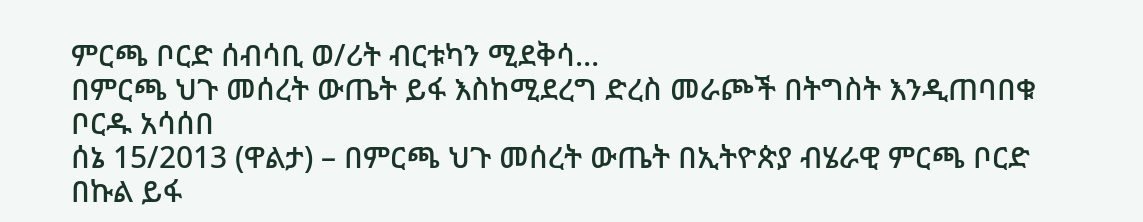ምርጫ ቦርድ ሰብሳቢ ወ/ሪት ብርቱካን ሚደቅሳ…
በምርጫ ህጉ መሰረት ውጤት ይፋ እስከሚደረግ ድረስ መራጮች በትግስት እንዲጠባበቁ ቦርዱ አሳሰበ
ሰኔ 15/2013 (ዋልታ) – በምርጫ ህጉ መሰረት ውጤት በኢትዮጵያ ብሄራዊ ምርጫ ቦርድ በኩል ይፋ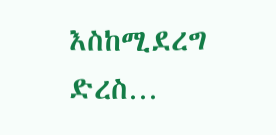እስከሚደረግ ድረስ…